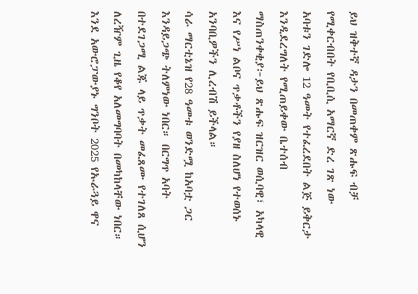ይህ ዝቅተኛ ዳታን በመጠቀም ጽሑፍ ብቻ የሚቀርብበት የቢቢሲ አማርኛ ድረ ገጽ ነው
አባቱን ገድሎ 12 ዓመት የተፈረደበት ልጅ ይቅርታ እንዲደረግለት የሚጠይቀው ቤተሰብ
ማስጠንቀቂያ፦ይህ ጽሑፍ ዝርዝር ወሲባዊ፣ አካላዊ እና የሥነ ልቦና ጥቃቶችን የያዘ ስለሆነ የተወሰኑ አንባቢዎችን ሊረብሽ ይችላል።
ሳራ ማርቲኔዝ የ28 ዓመቱ ወንድሟ ከአባቷ ጋር እንዳይጋጭ ትለምነው ነበር። በርግጥ አባት በተደገጋሚ ልጁ ላይ ጥቃት መፈጸሙ የተገለጸ ሲሆን ለረዥም ጊዜ የቆየ አለመግባባት በመካከላቸው ነበር።
እንደ አውሮፓውያኑ ግንቦት 2025 የኡራጓይ ዋና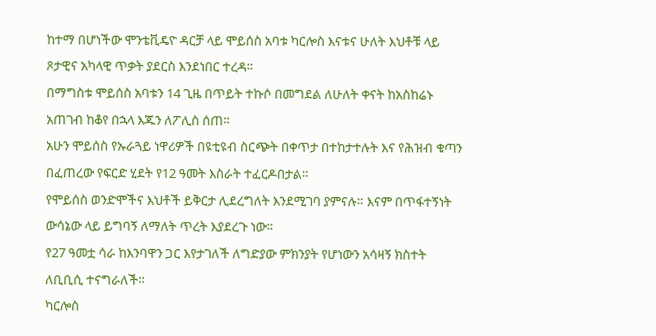ከተማ በሆነችው ሞንቴቪዴዮ ዳርቻ ላይ ሞይሰስ አባቱ ካርሎስ እናቱና ሁለት እህቶቹ ላይ ጾታዊና አካላዊ ጥቃት ያደርስ እንደነበር ተረዳ።
በማግስቱ ሞይሰስ አባቱን 14 ጊዜ በጥይት ተኩሶ በመግደል ለሁለት ቀናት ከአስከሬኑ አጠገብ ከቆየ በኋላ እጁን ለፖሊስ ሰጠ።
አሁን ሞይሰስ የኡራጓይ ነዋሪዎች በዩቲዩብ ስርጭት በቀጥታ በተከታተሉት እና የሕዝብ ቁጣን በፈጠረው የፍርድ ሂደት የ12 ዓመት እስራት ተፈርዶበታል።
የሞይሰስ ወንድሞችና እህቶች ይቅርታ ሊደረግለት እንደሚገባ ያምናሉ። እናም በጥፋተኝነት ውሳኔው ላይ ይግባኝ ለማለት ጥረት እያደረጉ ነው።
የ27 ዓመቷ ሳራ ከእንባዋን ጋር እየታገለች ለግድያው ምክንያት የሆነውን አሳዛኝ ክስተት ለቢቢሲ ተናግራለች።
ካርሎስ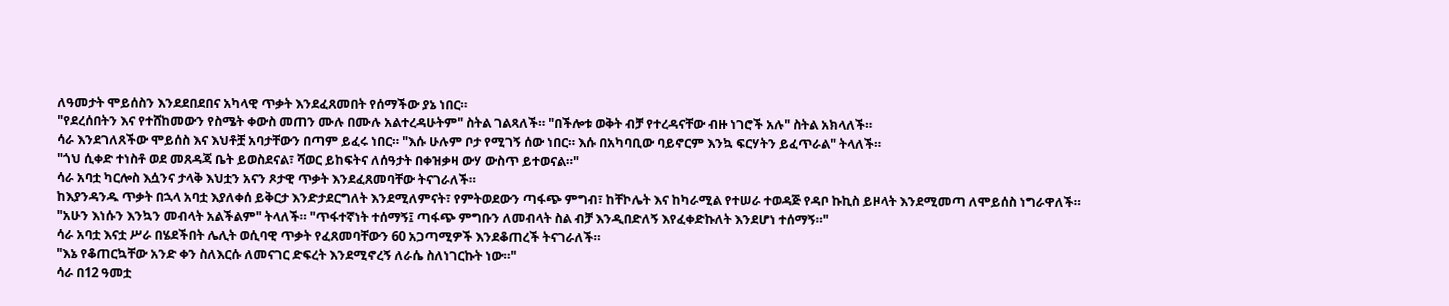ለዓመታት ሞይሰስን እንደደበደበና አካላዊ ጥቃት እንደፈጸመበት የሰማችው ያኔ ነበር።
"የደረሰበትን እና የተሸከመውን የስሜት ቀውስ መጠን ሙሉ በሙሉ አልተረዳሁትም" ስትል ገልጻለች። "በችሎቱ ወቅት ብቻ የተረዳናቸው ብዙ ነገሮች አሉ" ስትል አክላለች።
ሳራ እንደገለጸችው ሞይሰስ እና እህቶቿ አባታቸውን በጣም ይፈሩ ነበር። "እሱ ሁሉም ቦታ የሚገኝ ሰው ነበር። እሱ በአካባቢው ባይኖርም እንኳ ፍርሃትን ይፈጥራል" ትላለች።
"ጎህ ሲቀድ ተነስቶ ወደ መጸዳጃ ቤት ይወስደናል፣ ሻወር ይከፍትና ለሰዓታት በቀዝቃዛ ውሃ ውስጥ ይተወናል።"
ሳራ አባቷ ካርሎስ እሷንና ታላቅ እህቷን አናን ጾታዊ ጥቃት እንደፈጸመባቸው ትናገራለች።
ከእያንዳንዱ ጥቃት በኋላ አባቷ እያለቀሰ ይቅርታ እንድታደርግለት እንደሚለምናት፣ የምትወደውን ጣፋጭ ምግብ፣ ከቸኮሌት እና ከካራሚል የተሠራ ተወዳጅ የዳቦ ኩኪስ ይዞላት እንደሚመጣ ለሞይሰስ ነግራዋለች።
"አሁን እነሱን እንኳን መብላት አልችልም" ትላለች። "ጥፋተኛነት ተሰማኝ፤ ጣፋጭ ምግቡን ለመብላት ስል ብቻ እንዲበድለኝ እየፈቀድኩለት እንደሆነ ተሰማኝ።"
ሳራ አባቷ እናቷ ሥራ በሄደችበት ሌሊት ወሲባዊ ጥቃት የፈጸመባቸውን 60 አጋጣሚዎች እንደቆጠረች ትናገራለች።
"እኔ የቆጠርኳቸው አንድ ቀን ስለእርሱ ለመናገር ድፍረት እንደሚኖረኝ ለራሴ ስለነገርኩት ነው።"
ሳራ በ12 ዓመቷ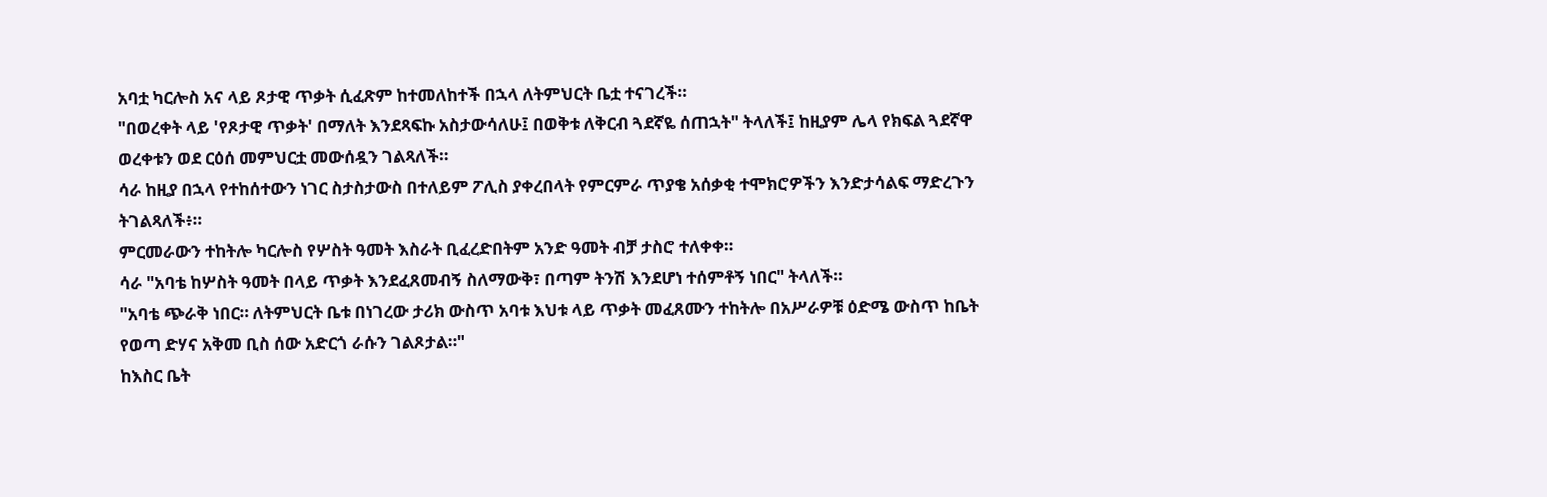አባቷ ካርሎስ አና ላይ ጾታዊ ጥቃት ሲፈጽም ከተመለከተች በኋላ ለትምህርት ቤቷ ተናገረች።
"በወረቀት ላይ 'የጾታዊ ጥቃት' በማለት እንደጻፍኩ አስታውሳለሁ፤ በወቅቱ ለቅርብ ጓደኛዬ ሰጠኋት" ትላለች፤ ከዚያም ሌላ የክፍል ጓደኛዋ ወረቀቱን ወደ ርዕሰ መምህርቷ መውሰዷን ገልጻለች።
ሳራ ከዚያ በኋላ የተከሰተውን ነገር ስታስታውስ በተለይም ፖሊስ ያቀረበላት የምርምራ ጥያቄ አሰቃቂ ተሞክሮዎችን እንድታሳልፍ ማድረጉን ትገልጻለች፥።
ምርመራውን ተከትሎ ካርሎስ የሦስት ዓመት እስራት ቢፈረድበትም አንድ ዓመት ብቻ ታስሮ ተለቀቀ።
ሳራ "አባቴ ከሦስት ዓመት በላይ ጥቃት እንደፈጸመብኝ ስለማውቅ፣ በጣም ትንሽ እንደሆነ ተሰምቶኝ ነበር" ትላለች።
"አባቴ ጭራቅ ነበር። ለትምህርት ቤቱ በነገረው ታሪክ ውስጥ አባቱ እህቱ ላይ ጥቃት መፈጸሙን ተከትሎ በአሥራዎቹ ዕድሜ ውስጥ ከቤት የወጣ ድሃና አቅመ ቢስ ሰው አድርጎ ራሱን ገልጾታል።"
ከእስር ቤት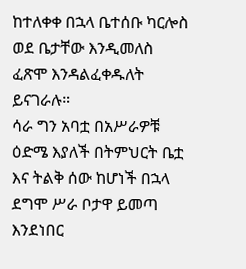ከተለቀቀ በኋላ ቤተሰቡ ካርሎስ ወደ ቤታቸው እንዲመለስ ፈጽሞ እንዳልፈቀዱለት ይናገራሉ።
ሳራ ግን አባቷ በአሥራዎቹ ዕድሜ እያለች በትምህርት ቤቷ እና ትልቅ ሰው ከሆነች በኋላ ደግሞ ሥራ ቦታዋ ይመጣ እንደነበር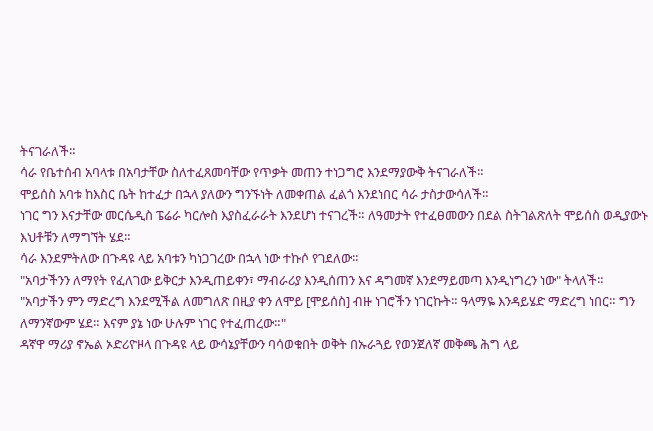ትናገራለች።
ሳራ የቤተሰብ አባላቱ በአባታቸው ስለተፈጸመባቸው የጥቃት መጠን ተነጋግሮ እንደማያውቅ ትናገራለች።
ሞይሰስ አባቱ ከእስር ቤት ከተፈታ በኋላ ያለውን ግንኙነት ለመቀጠል ፈልጎ እንደነበር ሳራ ታስታውሳለች።
ነገር ግን እናታቸው መርሴዲስ ፔሬራ ካርሎስ እያስፈራራት እንደሆነ ተናገረች። ለዓመታት የተፈፀመውን በደል ስትገልጽለት ሞይሰስ ወዲያውኑ እህቶቹን ለማግኘት ሄደ።
ሳራ እንደምትለው በጉዳዩ ላይ አባቱን ካነጋገረው በኋላ ነው ተኩሶ የገደለው።
"አባታችንን ለማየት የፈለገው ይቅርታ እንዲጠይቀን፣ ማብራሪያ እንዲሰጠን እና ዳግመኛ እንደማይመጣ እንዲነግረን ነው" ትላለች።
"አባታችን ምን ማድረግ እንደሚችል ለመግለጽ በዚያ ቀን ለሞይ [ሞይሰስ] ብዙ ነገሮችን ነገርኩት። ዓላማዬ እንዳይሄድ ማድረግ ነበር። ግን ለማንኛውም ሄደ። እናም ያኔ ነው ሁሉም ነገር የተፈጠረው።"
ዳኛዋ ማሪያ ኖኤል ኦድሪዮዞላ በጉዳዩ ላይ ውሳኔያቸውን ባሳወቁበት ወቅት በኡራጓይ የወንጀለኛ መቅጫ ሕግ ላይ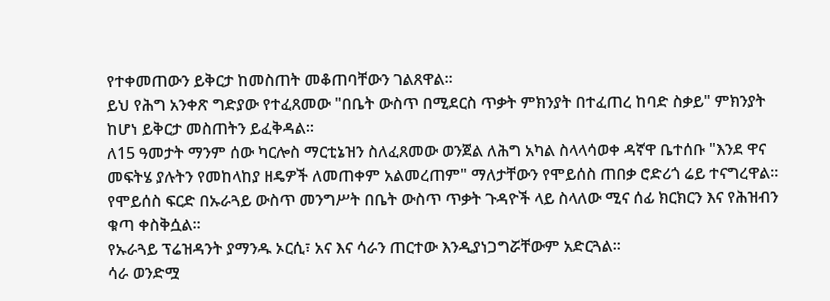የተቀመጠውን ይቅርታ ከመስጠት መቆጠባቸውን ገልጸዋል።
ይህ የሕግ አንቀጽ ግድያው የተፈጸመው "በቤት ውስጥ በሚደርስ ጥቃት ምክንያት በተፈጠረ ከባድ ስቃይ" ምክንያት ከሆነ ይቅርታ መስጠትን ይፈቅዳል።
ለ15 ዓመታት ማንም ሰው ካርሎስ ማርቲኔዝን ስለፈጸመው ወንጀል ለሕግ አካል ስላላሳወቀ ዳኛዋ ቤተሰቡ "እንደ ዋና መፍትሄ ያሉትን የመከላከያ ዘዴዎች ለመጠቀም አልመረጠም" ማለታቸውን የሞይሰስ ጠበቃ ሮድሪጎ ሬይ ተናግረዋል።
የሞይሰስ ፍርድ በኡራጓይ ውስጥ መንግሥት በቤት ውስጥ ጥቃት ጉዳዮች ላይ ስላለው ሚና ሰፊ ክርክርን እና የሕዝብን ቁጣ ቀስቅሷል።
የኡራጓይ ፕሬዝዳንት ያማንዱ ኦርሲ፣ አና እና ሳራን ጠርተው እንዲያነጋግሯቸውም አድርጓል።
ሳራ ወንድሟ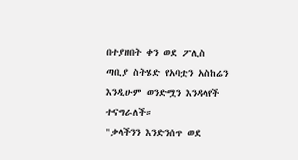በተያዘበት ቀን ወደ ፖሊስ ጣቢያ ስትሄድ የአባቷን አስከሬን እንዲሁም ወንድሟን እንዳላየች ተናግራለች።
"ቃላችንን እንድንሰጥ ወደ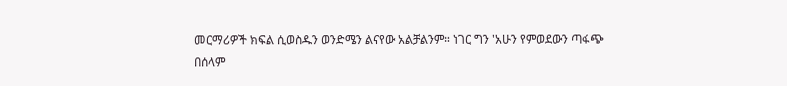መርማሪዎች ክፍል ሲወስዱን ወንድሜን ልናየው አልቻልንም። ነገር ግን 'አሁን የምወደውን ጣፋጭ በሰላም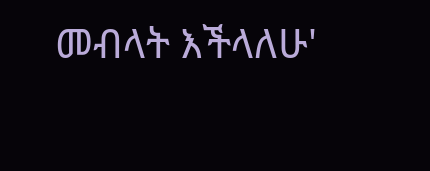መብላት እችላለሁ'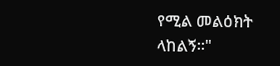የሚል መልዕክት ላከልኝ።"